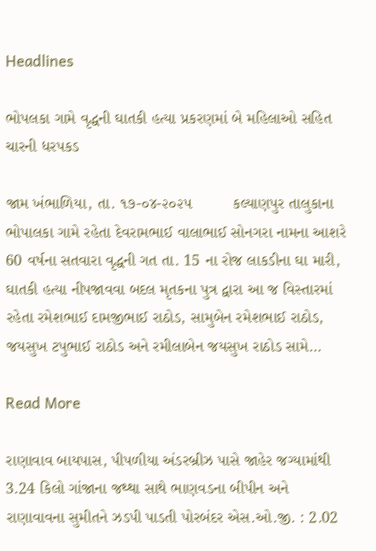Headlines

ભોપલકા ગામે વૃદ્ધની ઘાતકી હત્યા પ્રકરણમાં બે મહિલાઓ સહિત ચારની ધરપકડ

જામ ખંભાળિયા, તા. ૧૭-૦૪-૨૦૨૫         કલ્યાણપુર તાલુકાના ભોપાલકા ગામે રહેતા દેવરામભાઈ વાલાભાઈ સોનગરા નામના આશરે 60 વર્ષના સતવારા વૃદ્ધની ગત તા. 15 ના રોજ લાકડીના ઘા મારી, ઘાતકી હત્યા નીપજાવવા બદલ મૃતકના પુત્ર દ્વારા આ જ વિસ્તારમાં રહેતા રમેશભાઈ દામજીભાઈ રાઠોડ, સામુબેન રમેશભાઈ રાઠોડ, જયસુખ ટપુભાઈ રાઠોડ અને રમીલાબેન જયસુખ રાઠોડ સામે…

Read More

રાણાવાવ બાયપાસ, પીપળીયા અંડરબ્રીઝ પાસે જાહેર જગ્યામાંથી 3.24 કિલો ગાંજાના જથ્થા સાથે ભાણવડના બીપીન અને રાણાવાવના સુમીતને ઝડપી પાડતી પોરબંદર એસ.ઓ.જી. : 2.02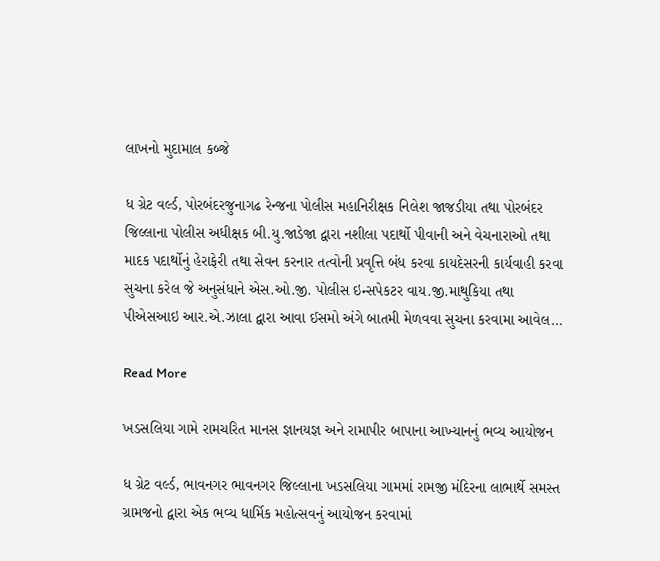લાખનો મુદામાલ કબ્જે

ધ ગ્રેટ વર્લ્ડ, પોરબંદરજુનાગઢ રેન્જના પોલીસ મહાનિરીક્ષક નિલેશ જાજડીયા તથા પોરબંદર જિલ્લાના પોલીસ અધીક્ષક બી.યુ.જાડેજા દ્વારા નશીલા પદાર્થો પીવાની અને વેચનારાઓ તથા માદક પદાર્થોનું હેરાફેરી તથા સેવન કરનાર તત્વોની પ્રવૃત્તિ બંધ કરવા કાયદેસરની કાર્યવાહી કરવા સુચના કરેલ જે અનુસંધાને એસ.ઓ.જી. પોલીસ ઇન્સપેકટર વાય.જી.માથુકિયા તથા પીએસઆઇ આર.એ.ઝાલા દ્વારા આવા ઈસમો અંગે બાતમી મેળવવા સુચના કરવામા આવેલ…

Read More

ખડસલિયા ગામે રામચરિત માનસ જ્ઞાનયજ્ઞ અને રામાપીર બાપાના આખ્યાનનું ભવ્ય આયોજન

ધ ગ્રેટ વર્લ્ડ, ભાવનગર ભાવનગર જિલ્લાના ખડસલિયા ગામમાં રામજી મંદિરના લાભાર્થે સમસ્ત ગ્રામજનો દ્વારા એક ભવ્ય ધાર્મિક મહોત્સવનું આયોજન કરવામાં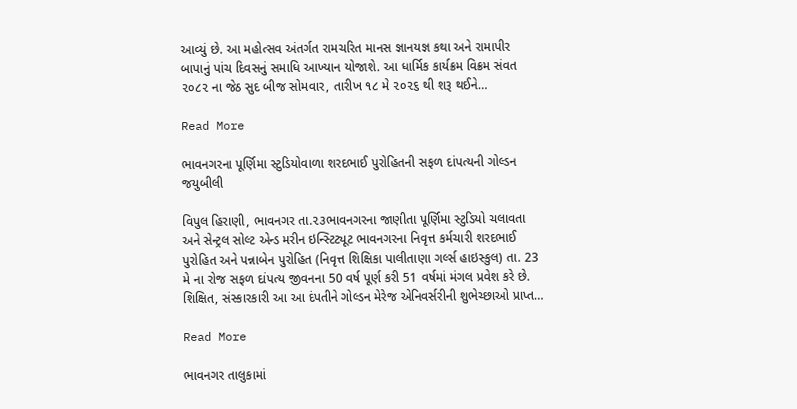આવ્યું છે. આ મહોત્સવ અંતર્ગત રામચરિત માનસ જ્ઞાનયજ્ઞ કથા અને રામાપીર બાપાનું પાંચ દિવસનું સમાધિ આખ્યાન યોજાશે. આ ધાર્મિક કાર્યક્રમ વિક્રમ સંવત ૨૦૮૨ ના જેઠ સુદ બીજ સોમવાર, તારીખ ૧૮ મે ૨૦૨૬ થી શરૂ થઈને…

Read More

ભાવનગરના પૂર્ણિમા સ્ટુડિયોવાળા શરદભાઈ પુરોહિતની સફળ દાંપત્યની ગોલ્ડન જયુબીલી

વિપુલ હિરાણી, ભાવનગર તા.૨૩ભાવનગરના જાણીતા પૂર્ણિમા સ્ટુડિયો ચલાવતા અને સેન્ટ્રલ સોલ્ટ એન્ડ મરીન ઇન્સ્ટિટ્યૂટ ભાવનગરના નિવૃત્ત કર્મચારી શરદભાઈ પુરોહિત અને પન્નાબેન પુરોહિત (નિવૃત્ત શિક્ષિકા પાલીતાણા ગર્લ્સ હાઇસ્કુલ) તા. 23 મે ના રોજ સફળ દાંપત્ય જીવનના 50 વર્ષ પૂર્ણ કરી 51 વર્ષમાં મંગલ પ્રવેશ કરે છે. શિક્ષિત, સંસ્કારકારી આ આ દંપતીને ગોલ્ડન મેરેજ એનિવર્સરીની શુભેચ્છાઓ પ્રાપ્ત…

Read More

ભાવનગર તાલુકામાં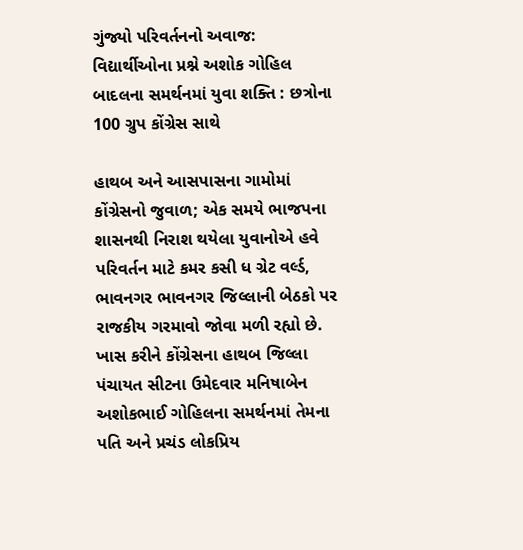ગુંજ્યો પરિવર્તનનો અવાજ: વિદ્યાર્થીઓના પ્રશ્ને અશોક ગોહિલ બાદલના સમર્થનમાં યુવા શક્તિ : છત્રોના 100 ગ્રુપ કોંગ્રેસ સાથે

હાથબ અને આસપાસના ગામોમાં કોંગ્રેસનો જુવાળ; એક સમયે ભાજપના શાસનથી નિરાશ થયેલા યુવાનોએ હવે પરિવર્તન માટે કમર કસી ધ ગ્રેટ વર્લ્ડ, ભાવનગર ભાવનગર જિલ્લાની બેઠકો પર રાજકીય ગરમાવો જોવા મળી રહ્યો છે. ખાસ કરીને કોંગ્રેસના હાથબ જિલ્લા પંચાયત સીટના ઉમેદવાર મનિષાબેન અશોકભાઈ ગોહિલના સમર્થનમાં તેમના પતિ અને પ્રચંડ લોકપ્રિય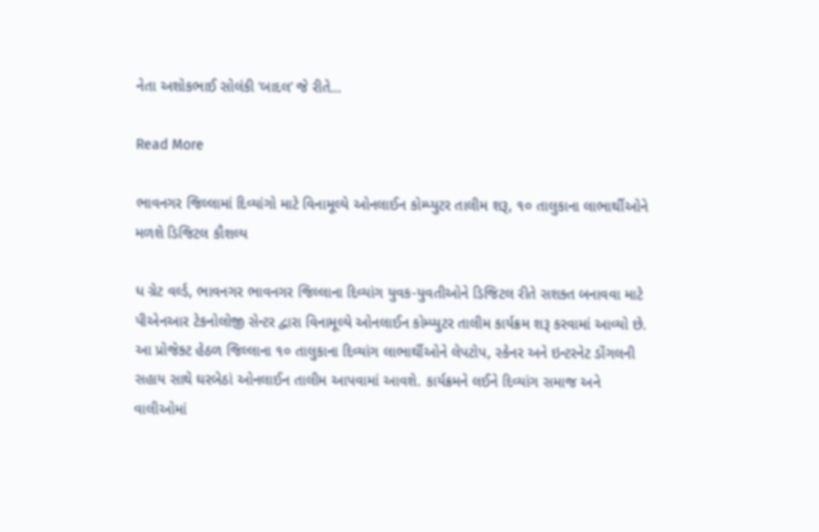નેતા અશોકભાઈ સોલંકી ‘બાદલ’ જે રીતે…

Read More

ભાવનગર જિલ્લામાં દિવ્યાંગો માટે વિનામૂલ્યે ઓનલાઈન કોમ્પ્યુટર તાલીમ શરૂ, ૧૦ તાલુકાના લાભાર્થીઓને મળશે ડિજિટલ કૌશલ્ય

ધ ગ્રેટ વર્લ્ડ, ભાવનગર ભાવનગર જિલ્લાના દિવ્યાંગ યુવક-યુવતીઓને ડિજિટલ રીતે સશક્ત બનાવવા માટે પીએનઆર ટેકનોલોજી સેન્ટર દ્વારા વિનામૂલ્યે ઓનલાઈન કોમ્પ્યુટર તાલીમ કાર્યક્રમ શરૂ કરવામાં આવ્યો છે. આ પ્રોજેક્ટ હેઠળ જિલ્લાના ૧૦ તાલુકાના દિવ્યાંગ લાભાર્થીઓને લેપટોપ, સ્કેનર અને ઇન્ટરનેટ ડોંગલની સહાય સાથે ઘરબેઠાં ઓનલાઈન તાલીમ આપવામાં આવશે. કાર્યક્રમને લઈને દિવ્યાંગ સમાજ અને વાલીઓમાં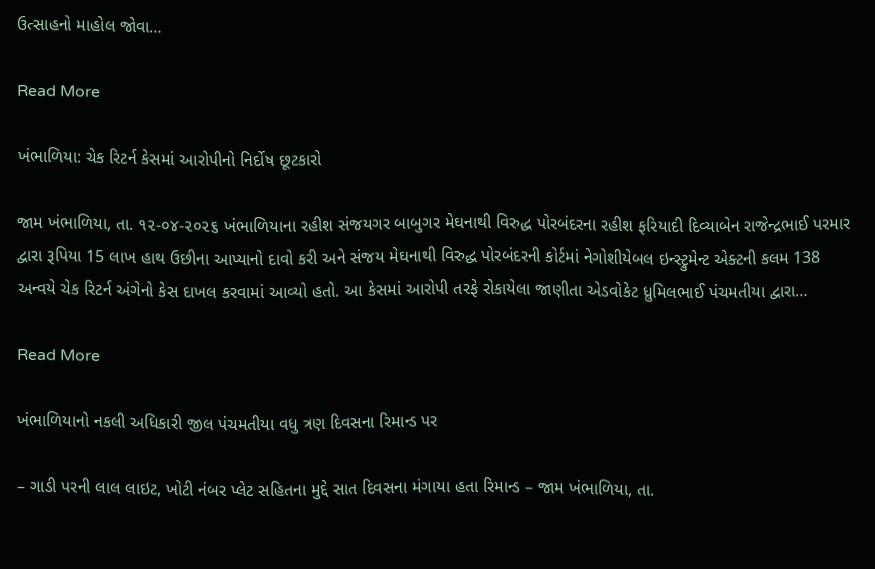ઉત્સાહનો માહોલ જોવા…

Read More

ખંભાળિયા: ચેક રિટર્ન કેસમાં આરોપીનો નિર્દોષ છૂટકારો

જામ ખંભાળિયા, તા. ૧૨-૦૪-૨૦૨૬ ખંભાળિયાના રહીશ સંજયગર બાબુગર મેઘનાથી વિરુદ્ધ પોરબંદરના રહીશ ફરિયાદી દિવ્યાબેન રાજેન્દ્રભાઈ પરમાર દ્વારા રૂપિયા 15 લાખ હાથ ઉછીના આપ્યાનો દાવો કરી અને સંજય મેઘનાથી વિરુદ્ધ પોરબંદરની કોર્ટમાં નેગોશીયેબલ ઇન્સ્ટ્રુમેન્ટ એક્ટની કલમ 138 અન્વયે ચેક રિટર્ન અંગેનો કેસ દાખલ કરવામાં આવ્યો હતો. આ કેસમાં આરોપી તરફે રોકાયેલા જાણીતા એડવોકેટ ધ્રુમિલભાઈ પંચમતીયા દ્વારા…

Read More

ખંભાળિયાનો નકલી અધિકારી જીલ પંચમતીયા વધુ ત્રણ દિવસના રિમાન્ડ પર

– ગાડી પરની લાલ લાઇટ, ખોટી નંબર પ્લેટ સહિતના મુદ્દે સાત દિવસના મંગાયા હતા રિમાન્ડ – જામ ખંભાળિયા, તા.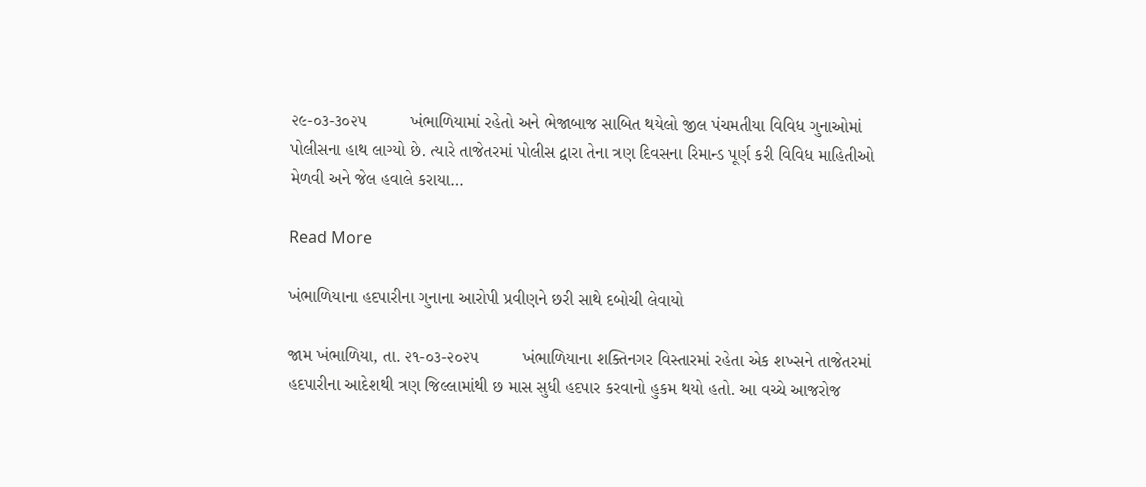૨૯-૦૩-૩૦૨૫         ખંભાળિયામાં રહેતો અને ભેજાબાજ સાબિત થયેલો જીલ પંચમતીયા વિવિધ ગુનાઓમાં પોલીસના હાથ લાગ્યો છે. ત્યારે તાજેતરમાં પોલીસ દ્વારા તેના ત્રણ દિવસના રિમાન્ડ પૂર્ણ કરી વિવિધ માહિતીઓ મેળવી અને જેલ હવાલે કરાયા…

Read More

ખંભાળિયાના હદપારીના ગુનાના આરોપી પ્રવીણને છરી સાથે દબોચી લેવાયો

જામ ખંભાળિયા, તા. ૨૧-૦૩-૨૦૨૫         ખંભાળિયાના શક્તિનગર વિસ્તારમાં રહેતા એક શખ્સને તાજેતરમાં હદપારીના આદેશથી ત્રણ જિલ્લામાંથી છ માસ સુધી હદપાર કરવાનો હુકમ થયો હતો. આ વચ્ચે આજરોજ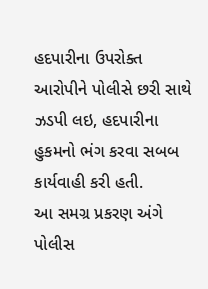હદપારીના ઉપરોક્ત આરોપીને પોલીસે છરી સાથે ઝડપી લઇ, હદપારીના હુકમનો ભંગ કરવા સબબ કાર્યવાહી કરી હતી.         આ સમગ્ર પ્રકરણ અંગે પોલીસ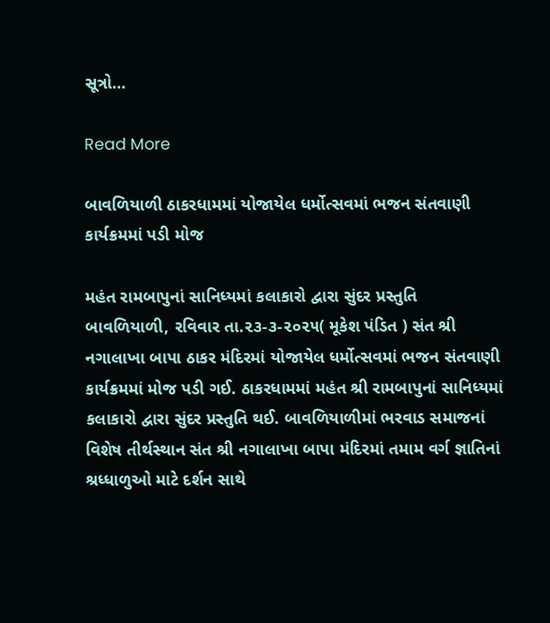સૂત્રો…

Read More

બાવળિયાળી ઠાકરધામમાં યોજાયેલ ધર્મોત્સવમાં ભજન સંતવાણી કાર્યક્રમમાં પડી મોજ

મહંત રામબાપુનાં સાનિધ્યમાં કલાકારો દ્વારા સુંદર પ્રસ્તુતિ બાવળિયાળી, રવિવાર તા.૨૩-૩-૨૦૨૫( મૂકેશ પંડિત ) સંત શ્રી નગાલાખા બાપા ઠાકર મંદિરમાં યોજાયેલ ધર્મોત્સવમાં ભજન સંતવાણી કાર્યક્રમમાં મોજ પડી ગઈ. ઠાકરધામમાં મહંત શ્રી રામબાપુનાં સાનિધ્યમાં કલાકારો દ્વારા સુંદર પ્રસ્તુતિ થઈ. બાવળિયાળીમાં ભરવાડ સમાજનાં વિશેષ તીર્થસ્થાન સંત શ્રી નગાલાખા બાપા મંદિરમાં તમામ વર્ગ જ્ઞાતિનાં શ્રધ્ધાળુઓ માટે દર્શન સાથે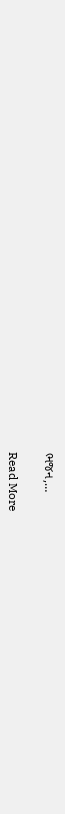ભજન,…

Read More